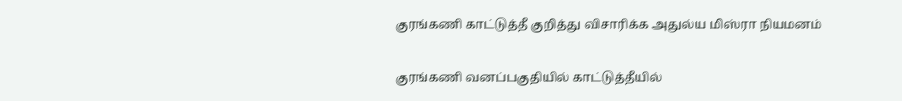குரங்கணி காட்டுத்தீ குறித்து விசாரிக்க அதுல்ய மிஸ்ரா நியமனம்

குரங்கணி வனப்பகுதியில் காட்டுத்தீயில்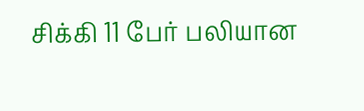சிக்கி 11 பேர் பலியான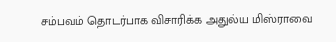சம்பவம் தொடர்பாக விசாரிக்க அதுல்ய மிஸ்ராவை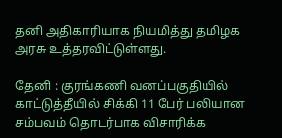தனி அதிகாரியாக நியமித்து தமிழக அரசு உத்தரவிட்டுள்ளது.

தேனி : குரங்கணி வனப்பகுதியில் காட்டுத்தீயில் சிக்கி 11 பேர் பலியான சம்பவம் தொடர்பாக விசாரிக்க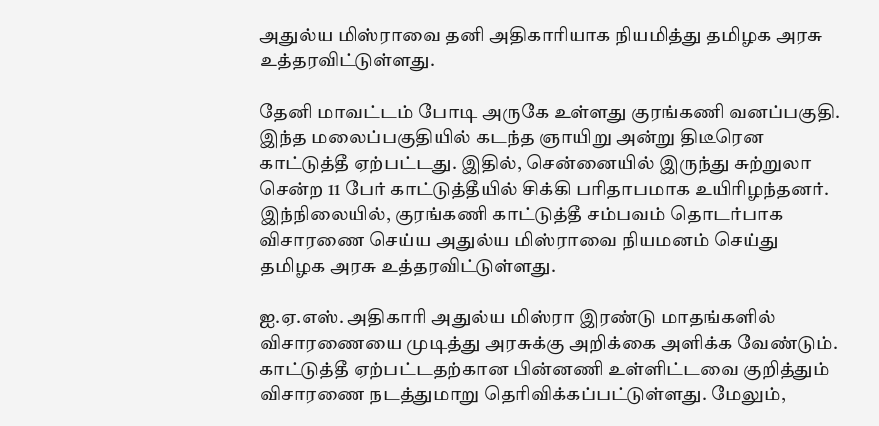அதுல்ய மிஸ்ராவை தனி அதிகாரியாக நியமித்து தமிழக அரசு உத்தரவிட்டுள்ளது.

தேனி மாவட்டம் போடி அருகே உள்ளது குரங்கணி வனப்பகுதி. இந்த மலைப்பகுதியில் கடந்த ஞாயிறு அன்று திடீரென காட்டுத்தீ ஏற்பட்டது. இதில், சென்னையில் இருந்து சுற்றுலா சென்ற 11 பேர் காட்டுத்தீயில் சிக்கி பரிதாபமாக உயிரிழந்தனர். இந்நிலையில், குரங்கணி காட்டுத்தீ சம்பவம் தொடர்பாக விசாரணை செய்ய அதுல்ய மிஸ்ராவை நியமனம் செய்து தமிழக அரசு உத்தரவிட்டுள்ளது.

ஐ.ஏ.எஸ். அதிகாரி அதுல்ய மிஸ்ரா இரண்டு மாதங்களில் விசாரணையை முடித்து அரசுக்கு அறிக்கை அளிக்க வேண்டும். காட்டுத்தீ ஏற்பட்டதற்கான பின்னணி உள்ளிட்டவை குறித்தும் விசாரணை நடத்துமாறு தெரிவிக்கப்பட்டுள்ளது. மேலும்,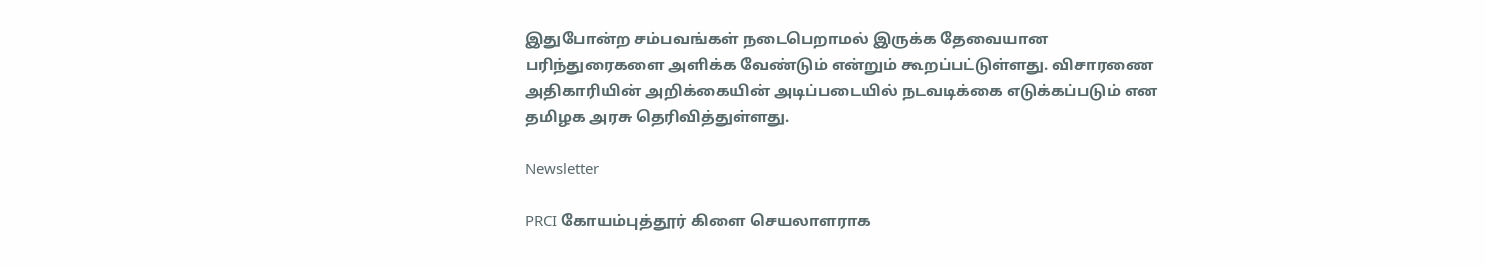இதுபோன்ற சம்பவங்கள் நடைபெறாமல் இருக்க தேவையான பரிந்துரைகளை அளிக்க வேண்டும் என்றும் கூறப்பட்டுள்ளது. விசாரணை அதிகாரியின் அறிக்கையின் அடிப்படையில் நடவடிக்கை எடுக்கப்படும் என தமிழக அரசு தெரிவித்துள்ளது.

Newsletter

PRCI கோயம்புத்தூர் கிளை செயலாளராக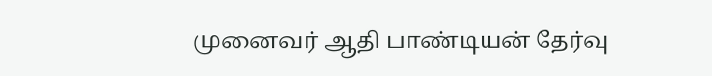முனைவர் ஆதி பாண்டியன் தேர்வு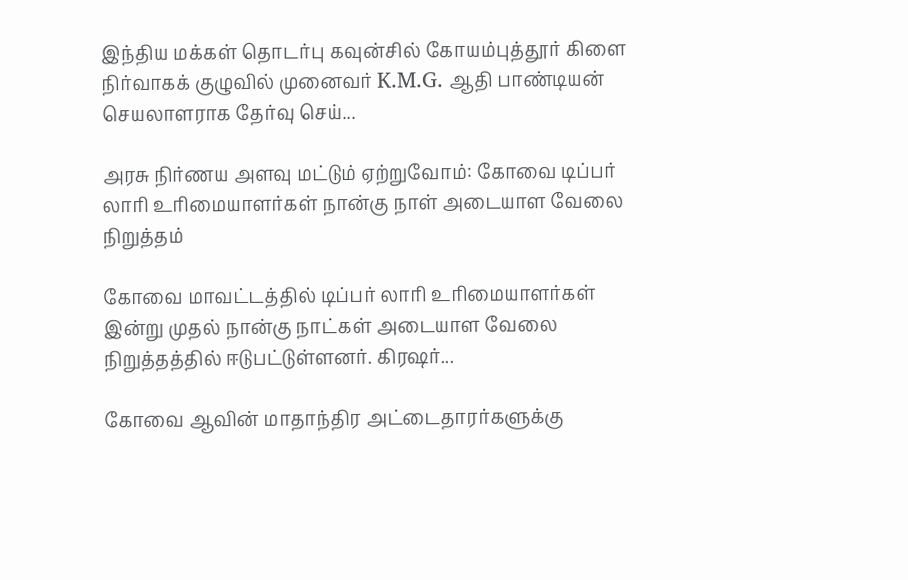இந்திய மக்கள் தொடர்பு கவுன்சில் கோயம்புத்தூர் கிளை நிர்வாகக் குழுவில் முனைவர் K.M.G. ஆதி பாண்டியன் செயலாளராக தேர்வு செய்...

அரசு நிர்ணய அளவு மட்டும் ஏற்றுவோம்: கோவை டிப்பர் லாரி உரிமையாளர்கள் நான்கு நாள் அடையாள வேலை நிறுத்தம்

கோவை மாவட்டத்தில் டிப்பர் லாரி உரிமையாளர்கள் இன்று முதல் நான்கு நாட்கள் அடையாள வேலை நிறுத்தத்தில் ஈடுபட்டுள்ளனர். கிரஷர்...

கோவை ஆவின் மாதாந்திர அட்டைதாரர்களுக்கு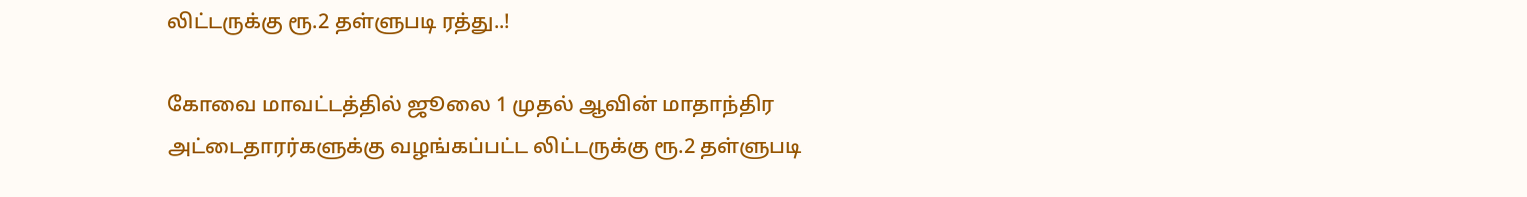லிட்டருக்கு ரூ.2 தள்ளுபடி ரத்து..!

கோவை மாவட்டத்தில் ஜூலை 1 முதல் ஆவின் மாதாந்திர அட்டைதாரர்களுக்கு வழங்கப்பட்ட லிட்டருக்கு ரூ.2 தள்ளுபடி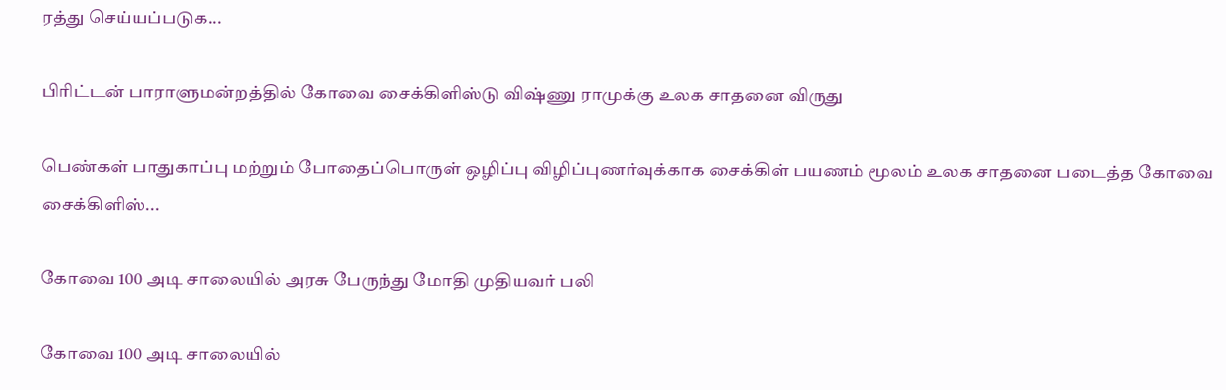ரத்து செய்யப்படுக...

பிரிட்டன் பாராளுமன்றத்தில் கோவை சைக்கிளிஸ்டு விஷ்ணு ராமுக்கு உலக சாதனை விருது

பெண்கள் பாதுகாப்பு மற்றும் போதைப்பொருள் ஒழிப்பு விழிப்புணர்வுக்காக சைக்கிள் பயணம் மூலம் உலக சாதனை படைத்த கோவை சைக்கிளிஸ்...

கோவை 100 அடி சாலையில் அரசு பேருந்து மோதி முதியவர் பலி

கோவை 100 அடி சாலையில்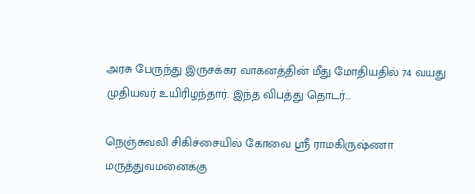அரசு பேருந்து இருசக்கர வாகனத்தின் மீது மோதியதில் 74 வயது முதியவர் உயிரிழந்தார். இந்த விபத்து தொடர்...

நெஞ்சுவலி சிகிச்சையில் கோவை ஸ்ரீ ராமகிருஷ்ணா மருத்துவமனைக்கு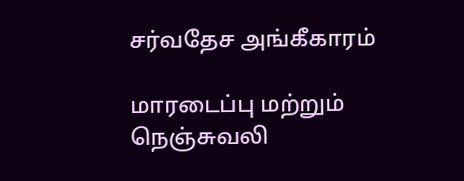சர்வதேச அங்கீகாரம்

மாரடைப்பு மற்றும் நெஞ்சுவலி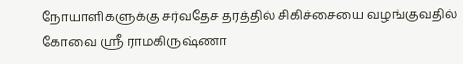நோயாளிகளுக்கு சர்வதேச தரத்தில் சிகிச்சையை வழங்குவதில் கோவை ஸ்ரீ ராமகிருஷ்ணா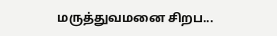மருத்துவமனை சிறப...